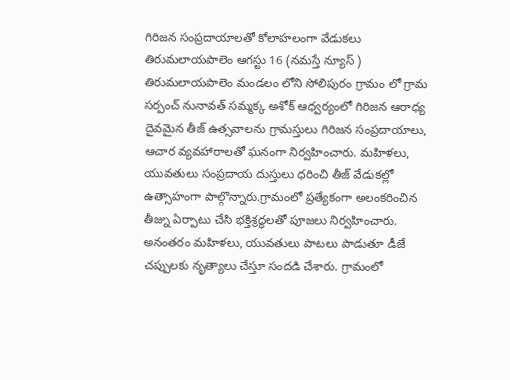గిరిజన సంప్రదాయాలతో కోలాహలంగా వేడుకలు
తిరుమలాయపాలెం ఆగస్టు 16 (నమస్తే న్యూస్ )
తిరుమలాయపాలెం మండలం లోని సోలిపురం గ్రామం లో గ్రామ సర్పంచ్ నునావత్ సమ్మక్క అశోక్ ఆధ్వర్యంలో గిరిజన ఆరాధ్య దైవమైన తీజ్ ఉత్సవాలను గ్రామస్తులు గిరిజన సంప్రదాయాలు, ఆచార వ్యవహారాలతో ఘనంగా నిర్వహించారు. మహిళలు, యువతులు సంప్రదాయ దుస్తులు ధరించి తీజ్ వేడుకల్లో ఉత్సాహంగా పాల్గొన్నారు.గ్రామంలో ప్రత్యేకంగా అలంకరించిన తీజ్ను ఏర్పాటు చేసి భక్తిశ్రద్ధలతో పూజలు నిర్వహించారు. అనంతరం మహిళలు, యువతులు పాటలు పాడుతూ డీజే చప్పులకు నృత్యాలు చేస్తూ సందడి చేశారు. గ్రామంలో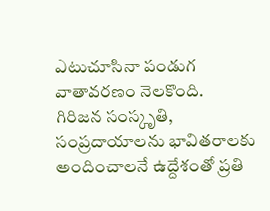ఎటుచూసినా పండుగ వాతావరణం నెలకొంది.
గిరిజన సంస్కృతి, సంప్రదాయాలను భావితరాలకు అందించాలనే ఉద్దేశంతో ప్రతి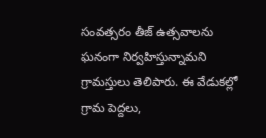సంవత్సరం తీజ్ ఉత్సవాలను ఘనంగా నిర్వహిస్తున్నామని గ్రామస్తులు తెలిపారు. ఈ వేడుకల్లో గ్రామ పెద్దలు,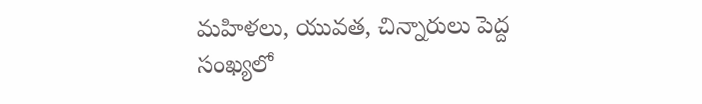మహిళలు, యువత, చిన్నారులు పెద్ద సంఖ్యలో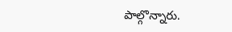పాల్గొన్నారు.